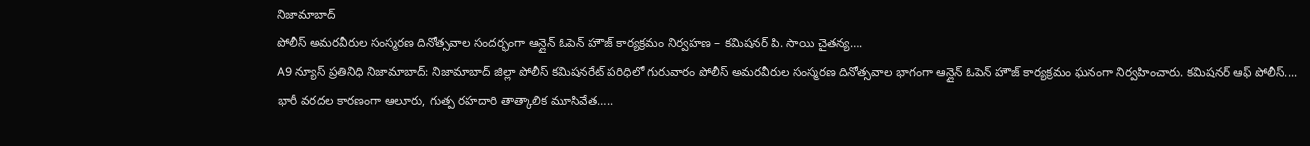నిజామాబాద్
పోలీస్ అమరవీరుల సంస్మరణ దినోత్సవాల సందర్భంగా ఆన్లైన్ ఓపెన్ హౌజ్ కార్యక్రమం నిర్వహణ – కమిషనర్ పి. సాయి చైతన్య….
A9 న్యూస్ ప్రతినిధి నిజామాబాద్: నిజామాబాద్ జిల్లా పోలీస్ కమిషనరేట్ పరిధిలో గురువారం పోలీస్ అమరవీరుల సంస్మరణ దినోత్సవాల భాగంగా ఆన్లైన్ ఓపెన్ హౌజ్ కార్యక్రమం ఘనంగా నిర్వహించారు. కమిషనర్ ఆఫ్ పోలీస్....
భారీ వరదల కారణంగా ఆలూరు, గుత్ప రహదారి తాత్కాలిక మూసివేత…..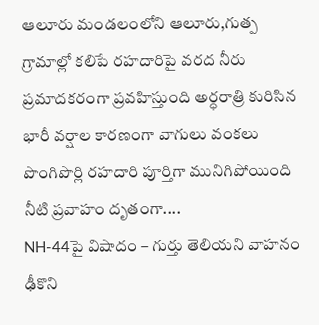ఆలూరు మండలంలోని ఆలూరు,గుత్ప గ్రామాల్లో కలిపే రహదారిపై వరద నీరు ప్రమాదకరంగా ప్రవహిస్తుంది అర్ధరాత్రి కురిసిన భారీ వర్షాల కారణంగా వాగులు వంకలు పొంగిపొర్లి రహదారి పూర్తిగా మునిగిపోయింది నీటి ప్రవాహం దృతంగా....
NH-44పై విషాదం – గుర్తు తెలియని వాహనం ఢీకొని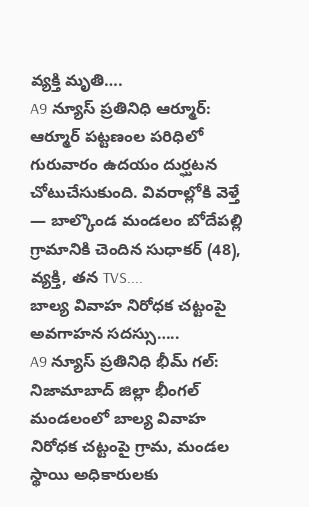వ్యక్తి మృతి….
A9 న్యూస్ ప్రతినిధి ఆర్మూర్: ఆర్మూర్ పట్టణంల పరిధిలో గురువారం ఉదయం దుర్ఘటన చోటుచేసుకుంది. వివరాల్లోకి వెళ్తే — బాల్కొండ మండలం బోదేపల్లి గ్రామానికి చెందిన సుధాకర్ (48), వ్యక్తి, తన TVS....
బాల్య వివాహ నిరోధక చట్టంపై అవగాహన సదస్సు…..
A9 న్యూస్ ప్రతినిధి భీమ్ గల్: నిజామాబాద్ జిల్లా భీంగల్ మండలంలో బాల్య వివాహ నిరోధక చట్టంపై గ్రామ, మండల స్థాయి అధికారులకు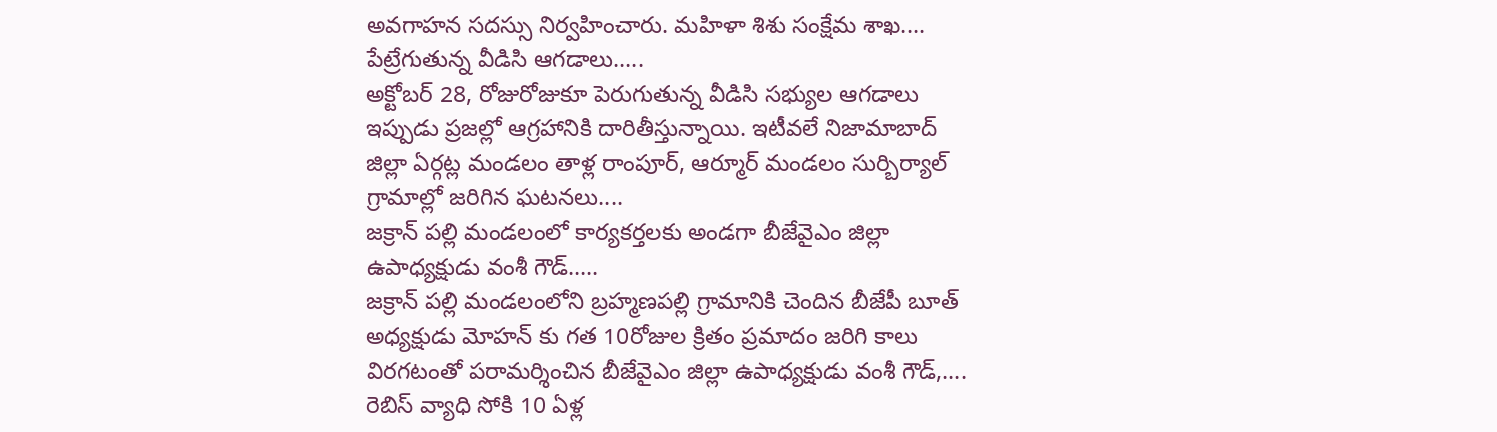అవగాహన సదస్సు నిర్వహించారు. మహిళా శిశు సంక్షేమ శాఖ....
పేట్రేగుతున్న వీడిసి ఆగడాలు…..
అక్టోబర్ 28, రోజురోజుకూ పెరుగుతున్న వీడిసి సభ్యుల ఆగడాలు ఇప్పుడు ప్రజల్లో ఆగ్రహానికి దారితీస్తున్నాయి. ఇటీవలే నిజామాబాద్ జిల్లా ఏర్గట్ల మండలం తాళ్ల రాంపూర్, ఆర్మూర్ మండలం సుర్బిర్యాల్ గ్రామాల్లో జరిగిన ఘటనలు....
జక్రాన్ పల్లి మండలంలో కార్యకర్తలకు అండగా బీజేవైఎం జిల్లా ఉపాధ్యక్షుడు వంశీ గౌడ్…..
జక్రాన్ పల్లి మండలంలోని బ్రహ్మణపల్లి గ్రామానికి చెందిన బీజేపీ బూత్ అధ్యక్షుడు మోహన్ కు గత 10రోజుల క్రితం ప్రమాదం జరిగి కాలు విరగటంతో పరామర్శించిన బీజేవైఎం జిల్లా ఉపాధ్యక్షుడు వంశీ గౌడ్,....
రెబిస్ వ్యాధి సోకి 10 ఏళ్ల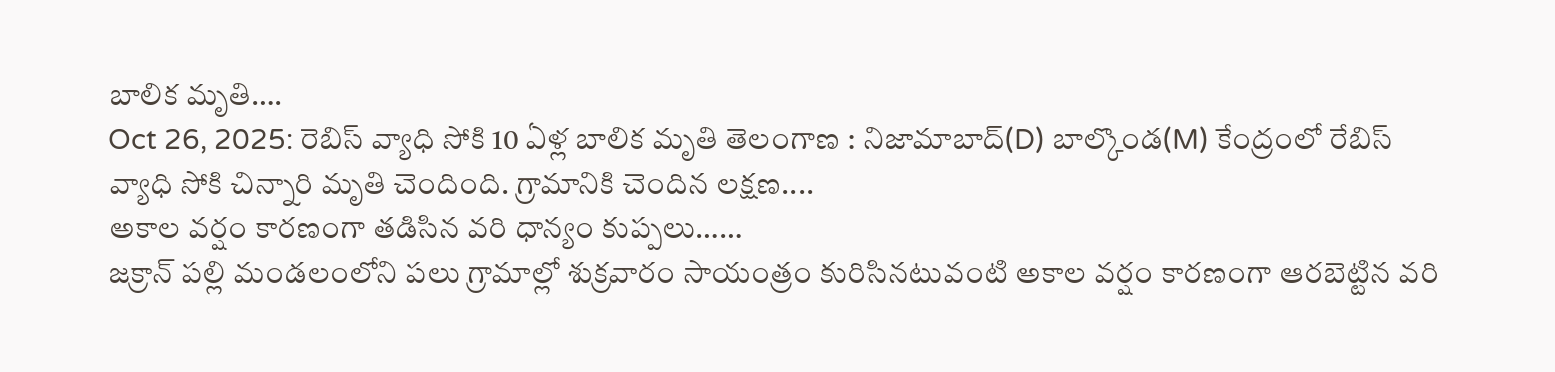బాలిక మృతి….
Oct 26, 2025: రెబిస్ వ్యాధి సోకి 10 ఏళ్ల బాలిక మృతి తెలంగాణ : నిజామాబాద్(D) బాల్కొండ(M) కేంద్రంలో రేబిస్ వ్యాధి సోకి చిన్నారి మృతి చెందింది. గ్రామానికి చెందిన లక్షణ....
అకాల వర్షం కారణంగా తడిసిన వరి ధాన్యం కుప్పలు……
జక్రాన్ పల్లి మండలంలోని పలు గ్రామాల్లో శుక్రవారం సాయంత్రం కురిసినటువంటి అకాల వర్షం కారణంగా ఆరబెట్టిన వరి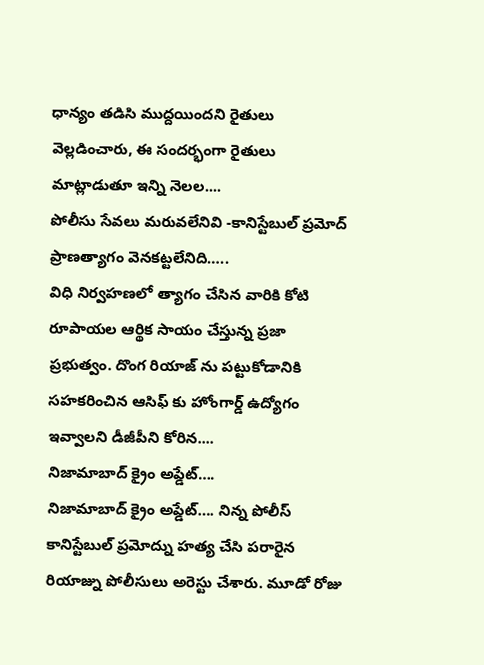ధాన్యం తడిసి ముద్దయిందని రైతులు వెల్లడించారు, ఈ సందర్భంగా రైతులు మాట్లాడుతూ ఇన్ని నెలల....
పోలీసు సేవలు మరువలేనివి -కానిస్టేబుల్ ప్రమోద్ ప్రాణత్యాగం వెనకట్టలేనిది…..
విధి నిర్వహణలో త్యాగం చేసిన వారికి కోటి రూపాయల ఆర్థిక సాయం చేస్తున్న ప్రజా ప్రభుత్వం. దొంగ రియాజ్ ను పట్టుకోడానికి సహకరించిన ఆసిఫ్ కు హోంగార్డ్ ఉద్యోగం ఇవ్వాలని డీజీపీని కోరిన....
నిజామాబాద్ క్రైం అప్డేట్….
నిజామాబాద్ క్రైం అప్డేట్…. నిన్న పోలీస్ కానిస్టేబుల్ ప్రమోద్ను హత్య చేసి పరారైన రియాజ్ను పోలీసులు అరెస్టు చేశారు. మూడో రోజు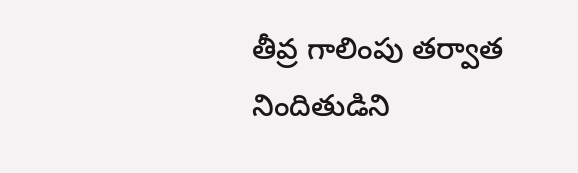తీవ్ర గాలింపు తర్వాత నిందితుడిని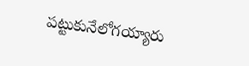పట్టుకునేలోగయ్యారు